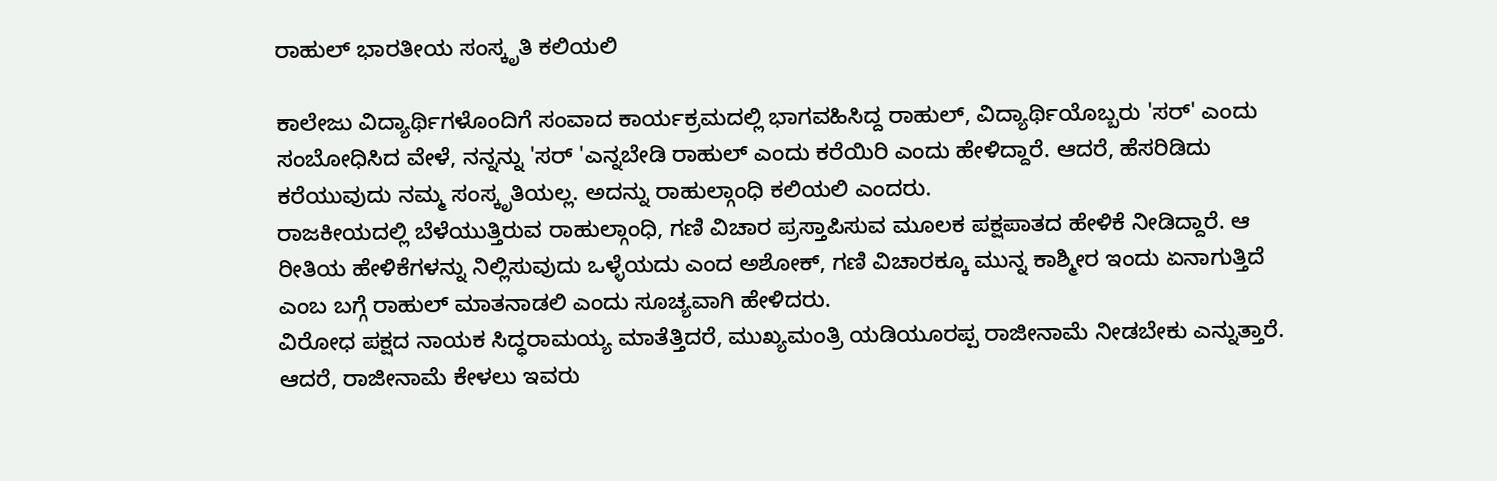ರಾಹುಲ್ ಭಾರತೀಯ ಸಂಸ್ಕೃತಿ ಕಲಿಯಲಿ

ಕಾಲೇಜು ವಿದ್ಯಾರ್ಥಿಗಳೊಂದಿಗೆ ಸಂವಾದ ಕಾರ್ಯಕ್ರಮದಲ್ಲಿ ಭಾಗವಹಿಸಿದ್ದ ರಾಹುಲ್, ವಿದ್ಯಾರ್ಥಿಯೊಬ್ಬರು 'ಸರ್' ಎಂದು ಸಂಬೋಧಿಸಿದ ವೇಳೆ, ನನ್ನನ್ನು 'ಸರ್ 'ಎನ್ನಬೇಡಿ ರಾಹುಲ್ ಎಂದು ಕರೆಯಿರಿ ಎಂದು ಹೇಳಿದ್ದಾರೆ. ಆದರೆ, ಹೆಸರಿಡಿದು ಕರೆಯುವುದು ನಮ್ಮ ಸಂಸ್ಕೃತಿಯಲ್ಲ. ಅದನ್ನು ರಾಹುಲ್ಗಾಂಧಿ ಕಲಿಯಲಿ ಎಂದರು.
ರಾಜಕೀಯದಲ್ಲಿ ಬೆಳೆಯುತ್ತಿರುವ ರಾಹುಲ್ಗಾಂಧಿ, ಗಣಿ ವಿಚಾರ ಪ್ರಸ್ತಾಪಿಸುವ ಮೂಲಕ ಪಕ್ಷಪಾತದ ಹೇಳಿಕೆ ನೀಡಿದ್ದಾರೆ. ಆ ರೀತಿಯ ಹೇಳಿಕೆಗಳನ್ನು ನಿಲ್ಲಿಸುವುದು ಒಳ್ಳೆಯದು ಎಂದ ಅಶೋಕ್, ಗಣಿ ವಿಚಾರಕ್ಕೂ ಮುನ್ನ ಕಾಶ್ಮೀರ ಇಂದು ಏನಾಗುತ್ತಿದೆ ಎಂಬ ಬಗ್ಗೆ ರಾಹುಲ್ ಮಾತನಾಡಲಿ ಎಂದು ಸೂಚ್ಯವಾಗಿ ಹೇಳಿದರು.
ವಿರೋಧ ಪಕ್ಷದ ನಾಯಕ ಸಿದ್ಧರಾಮಯ್ಯ ಮಾತೆತ್ತಿದರೆ, ಮುಖ್ಯಮಂತ್ರಿ ಯಡಿಯೂರಪ್ಪ ರಾಜೀನಾಮೆ ನೀಡಬೇಕು ಎನ್ನುತ್ತಾರೆ. ಆದರೆ, ರಾಜೀನಾಮೆ ಕೇಳಲು ಇವರು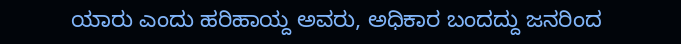ಯಾರು ಎಂದು ಹರಿಹಾಯ್ದ ಅವರು, ಅಧಿಕಾರ ಬಂದದ್ದು ಜನರಿಂದ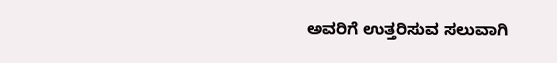ಅವರಿಗೆ ಉತ್ತರಿಸುವ ಸಲುವಾಗಿ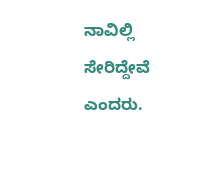ನಾವಿಲ್ಲಿ ಸೇರಿದ್ದೇವೆ ಎಂದರು.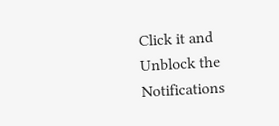Click it and Unblock the Notifications